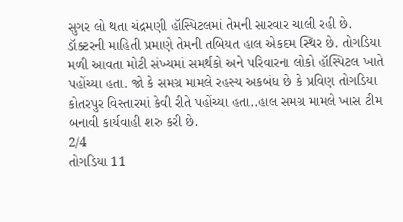સુગર લો થતા ચંદ્રમણી હૉસ્પિટલમાં તેમની સારવાર ચાલી રહી છે. ડૉક્ટરની માહિતી પ્રમાણે તેમની તબિયત હાલ એકદમ સ્થિર છે. તોગડિયા મળી આવતા મોટી સંખ્યમાં સમર્થકો અને પરિવારના લોકો હૉસ્પિટલ ખાતે પહોંચ્યા હતા. જો કે સમગ્ર મામલે રહસ્ય અકબંધ છે કે પ્રવિણ તોગડિયા કોતરપુર વિસ્તારમાં કેવી રીતે પહોંચ્યા હતા..હાલ સમગ્ર મામલે ખાસ ટીમ બનાવી કાર્યવાહી શરુ કરી છે.
2/4
તોગડિયા 11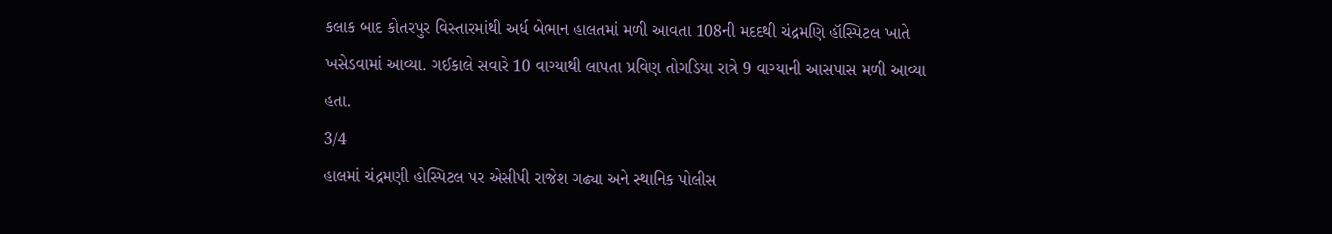કલાક બાદ કોતરપુર વિસ્તારમાંથી અર્ધ બેભાન હાલતમાં મળી આવતા 108ની મદદથી ચંદ્રમણિ હૉસ્પિટલ ખાતે ખસેડવામાં આવ્યા. ગઈકાલે સવારે 10 વાગ્યાથી લાપતા પ્રવિણ તોગડિયા રાત્રે 9 વાગ્યાની આસપાસ મળી આવ્યા હતા.
3/4
હાલમાં ચંદ્રમણી હોસ્પિટલ પર એસીપી રાજેશ ગઢ્યા અને સ્થાનિક પોલીસ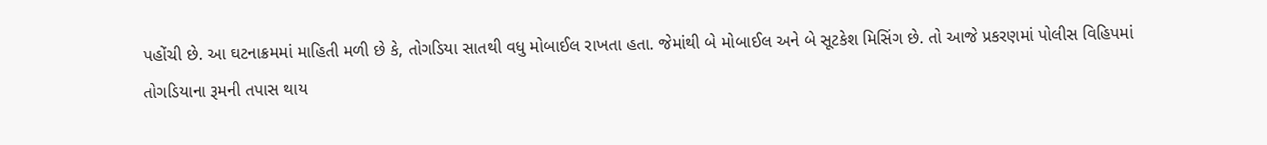પહોંચી છે. આ ઘટનાક્રમમાં માહિતી મળી છે કે, તોગડિયા સાતથી વધુ મોબાઈલ રાખતા હતા. જેમાંથી બે મોબાઈલ અને બે સૂટકેશ મિસિંગ છે. તો આજે પ્રકરણમાં પોલીસ વિહિપમાં તોગડિયાના રૂમની તપાસ થાય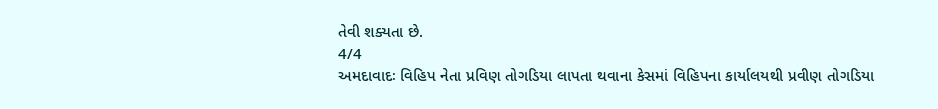તેવી શક્યતા છે.
4/4
અમદાવાદઃ વિહિપ નેતા પ્રવિણ તોગડિયા લાપતા થવાના કેસમાં વિહિપના કાર્યાલયથી પ્રવીણ તોગડિયા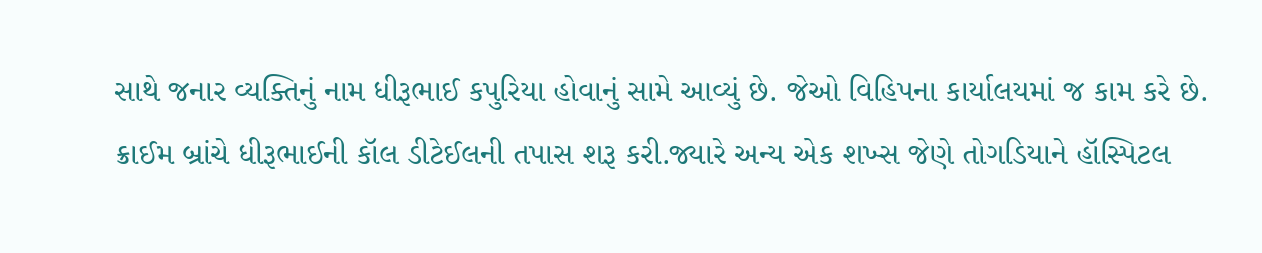સાથે જનાર વ્યક્તિનું નામ ધીરૂભાઈ કપુરિયા હોવાનું સામે આવ્યું છે. જેઓ વિહિપના કાર્યાલયમાં જ કામ કરે છે. ક્રાઈમ બ્રાંચે ધીરૂભાઈની કૉલ ડીટેઈલની તપાસ શરૂ કરી.જ્યારે અન્ય એક શખ્સ જેણે તોગડિયાને હૉસ્પિટલ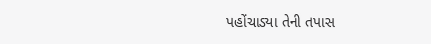પહોંચાડ્યા તેની તપાસ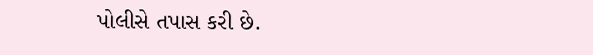પોલીસે તપાસ કરી છે.